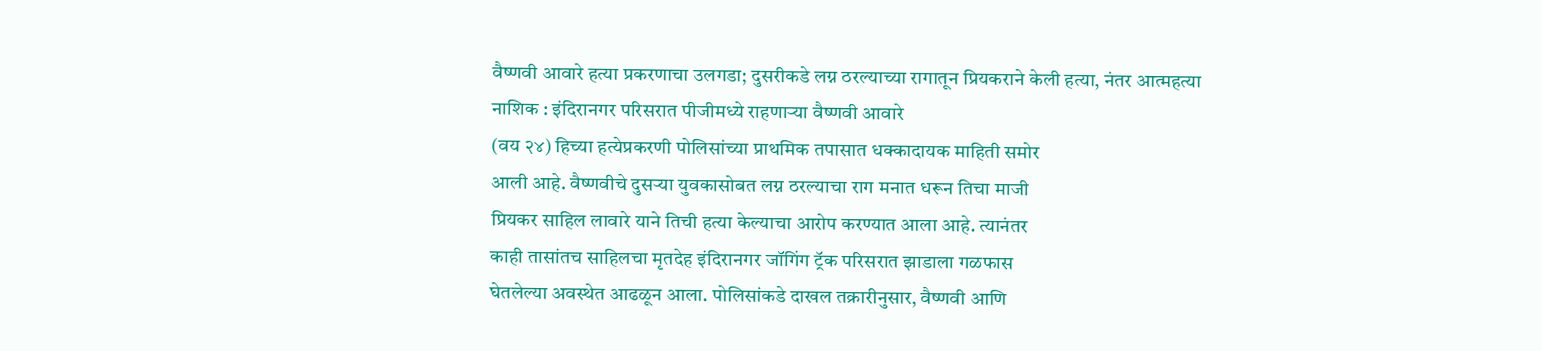वैष्णवी आवारे हत्या प्रकरणाचा उलगडा; दुसरीकडे लग्न ठरल्याच्या रागातून प्रियकराने केली हत्या, नंतर आत्महत्या
नाशिक : इंदिरानगर परिसरात पीजीमध्ये राहणाऱ्या वैष्णवी आवारे
(वय २४) हिच्या हत्येप्रकरणी पोलिसांच्या प्राथमिक तपासात धक्कादायक माहिती समोर
आली आहे. वैष्णवीचे दुसऱ्या युवकासोबत लग्न ठरल्याचा राग मनात धरून तिचा माजी
प्रियकर साहिल लावारे याने तिची हत्या केल्याचा आरोप करण्यात आला आहे. त्यानंतर
काही तासांतच साहिलचा मृतदेह इंदिरानगर जॉगिंग ट्रॅक परिसरात झाडाला गळफास
घेतलेल्या अवस्थेत आढळून आला. पोलिसांकडे दाखल तक्रारीनुसार, वैष्णवी आणि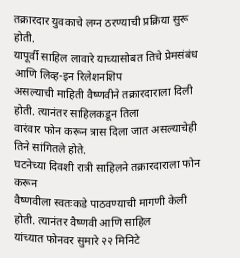तक्रारदार युवकाचे लग्न ठरण्याची प्रक्रिया सुरू होती.
यापूर्वी साहिल लावारे याच्यासोबत तिचे प्रेमसंबंध आणि लिव्ह-इन रिलेशनशिप
असल्याची माहिती वैष्णवीने तक्रारदाराला दिली होती. त्यानंतर साहिलकडून तिला
वारंवार फोन करून त्रास दिला जात असल्याचेही तिने सांगितले होते.
घटनेच्या दिवशी रात्री साहिलने तक्रारदाराला फोन करून
वैष्णवीला स्वतःकडे पाठवण्याची मागणी केली होती. त्यानंतर वैष्णवी आणि साहिल
यांच्यात फोनवर सुमारे २२ मिनिटे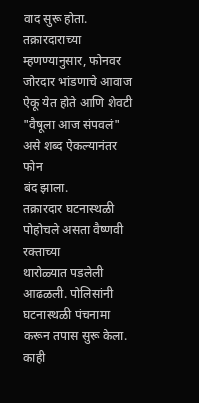वाद सुरू होता. तक्रारदाराच्या म्हणण्यानुसार, फोनवर जोरदार भांडणाचे आवाज ऐकू येत होते आणि शेवटी "वैषूला आज संपवलं" असे शब्द ऐकल्यानंतर फोन
बंद झाला.
तक्रारदार घटनास्थळी पोहोचले असता वैष्णवी रक्ताच्या
थारोळ्यात पडलेली आढळली. पोलिसांनी घटनास्थळी पंचनामा करून तपास सुरू केला. काही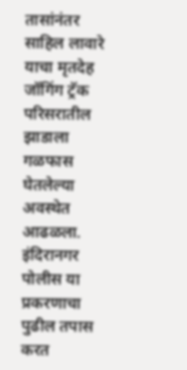तासांनंतर साहिल लावारे याचा मृतदेह जॉगिंग ट्रॅक परिसरातील झाडाला गळफास
घेतलेल्या अवस्थेत आढळला. इंदिरानगर पोलीस या प्रकरणाचा पुढील तपास करत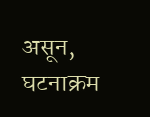असून, घटनाक्रम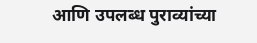आणि उपलब्ध पुराव्यांच्या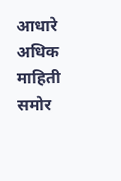आधारे अधिक माहिती समोर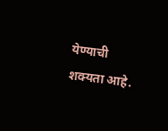येण्याची
शक्यता आहे.